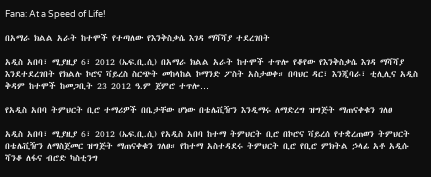Fana: At a Speed of Life!

በአማራ ክልል አራት ከተሞች የተጣለው የእንቅስቃሴ እገዳ ማሻሻያ ተደረገበት

አዲስ አበባ፣ ሚያዚያ 6፣ 2012 (ኤፍ.ቢ.ሲ) በአማራ ክልል አራት ከተሞች ተጥሎ የቆየው የእንቅስቃሴ እገዳ ማሻሻያ እንደተደረገበት የክልሉ ኮሮና ቫይረስ ስርጭት መከላከል ኮማንድ ፖስት አስታወቀ። በባህር ዳር፣ እንጂባራ፣ ቲሊሊና አዲስ ቅዳም ከተሞች ከመጋቢት 23 2012 ዓ.ም ጀምሮ ተጥሎ…

የአዲስ አበባ ትምህርት ቢሮ ተማሪዎች በቤታቸው ሆነው በቴሌቪዥን እንዲማሩ ለማድረግ ዝግጅት ማጠናቀቁን ገለፀ

አዲስ አበባ፣ ሚያዚያ 6፣ 2012 (ኤፍ.ቢ.ሲ) የአዲስ አበባ ከተማ ትምህርት ቢሮ በኮሮና ቫይረሰ የተቋረጠወን ትምህርት በቴሌቪዥን ለማስጀመር ዝግጅት ማጠናቀቁን ገለፀ። የከተማ አስተዳደሩ ትምህርት ቢሮ የቢሮ ምክትል ኃላፊ አቶ አዲሱ ሻንቆ ለፋና ብሮድ ካስቲንግ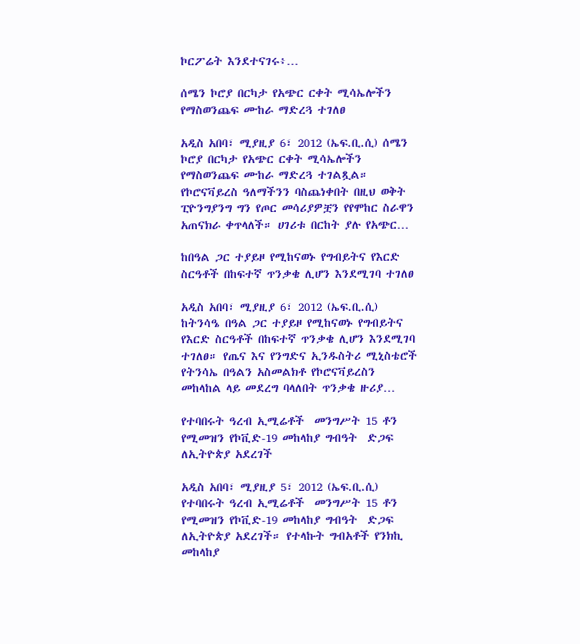ኮርፖሬት እንደተናገሩ፥…

ሰሜን ኮሮያ በርካታ የአጭር ርቀት ሚሳኤሎችን የማስወንጨፍ ሙከራ ማድረጓ ተገለፀ

አዲስ አበባ፣ ሚያዚያ 6፣ 2012 (ኤፍ.ቢ.ሲ) ሰሜን ኮሮያ በርካታ የአጭር ርቀት ሚሳኤሎችን የማስወንጨፍ ሙከራ ማድረጓ ተገልጿል። የኮሮናቫይረስ ዓለማችንን ባስጨነቀበት በዚህ ወቅት ፒዮንግያንግ ግን የጦር መሳሪያዎቿን የየሞከር ስራዋን አጠናክራ ቀጥላለች። ሀገሪቱ በርከት ያሉ የአጭር…

ከበዓል ጋር ተያይዞ የሚከናወኑ የግብይትና የእርድ ስርዓቶች በከፍተኛ ጥንቃቄ ሊሆን እንደሚገባ ተገለፀ

አዲስ አበባ፣ ሚያዚያ 6፣ 2012 (ኤፍ.ቢ.ሲ) ከትንሳዔ በዓል ጋር ተያይዞ የሚከናወኑ የግብይትና የእርድ ስርዓቶች በከፍተኛ ጥንቃቄ ሊሆን እንደሚገባ ተገለፀ። የጤና እና የንግድና ኢንዱስትሪ ሚኒስቴሮች የትንሳኤ በዓልን አስመልክቶ የኮሮናቫይረስን መከላከል ላይ መደረግ ባላለበት ጥንቃቄ ዙሪያ…

የተባበሩት ዓረብ ኢሚሬቶች  መንግሥት 15 ቶን የሚመዝን የኮቪድ-19 መከላከያ ግብዓት  ድጋፍ ለኢትዮጵያ አደረገች

አዲስ አበባ፣ ሚያዚያ 5፣ 2012 (ኤፍ.ቢ.ሲ)  የተባበሩት ዓረብ ኢሚሬቶች  መንግሥት 15 ቶን የሚመዝን የኮቪድ-19 መከላከያ ግብዓት  ድጋፍ ለኢትዮጵያ አደረገች። የተላኩት ግብአቶች የንክኪ መከላከያ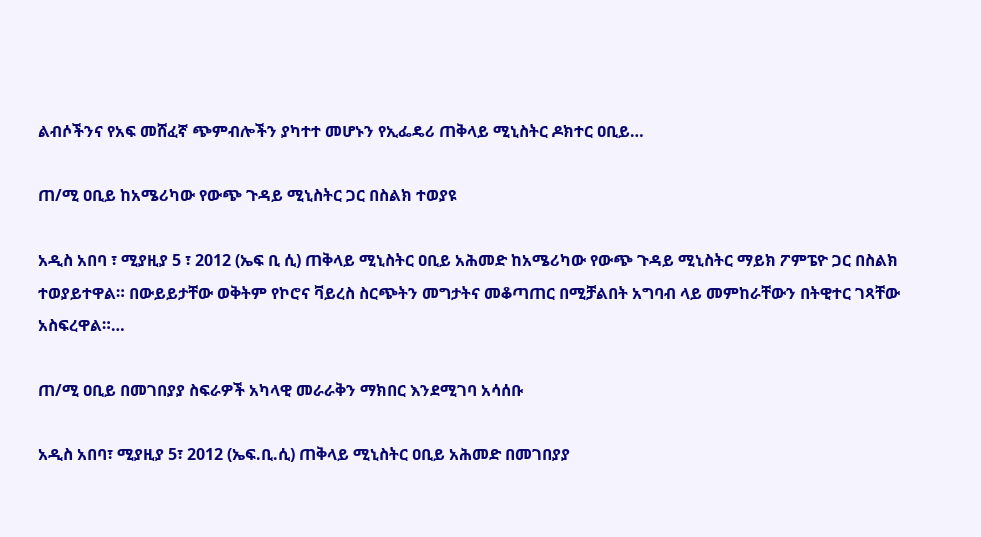ልብሶችንና የአፍ መሸፈኛ ጭምብሎችን ያካተተ መሆኑን የኢፌዴሪ ጠቅላይ ሚኒስትር ዶክተር ዐቢይ…

ጠ/ሚ ዐቢይ ከአሜሪካው የውጭ ጉዳይ ሚኒስትር ጋር በስልክ ተወያዩ

አዲስ አበባ ፣ ሚያዚያ 5 ፣ 2012 (ኤፍ ቢ ሲ) ጠቅላይ ሚኒስትር ዐቢይ አሕመድ ከአሜሪካው የውጭ ጉዳይ ሚኒስትር ማይክ ፖምፔዮ ጋር በስልክ ተወያይተዋል። በውይይታቸው ወቅትም የኮሮና ቫይረስ ስርጭትን መግታትና መቆጣጠር በሚቻልበት አግባብ ላይ መምከራቸውን በትዊተር ገጻቸው አስፍረዋል።…

ጠ/ሚ ዐቢይ በመገበያያ ስፍራዎች አካላዊ መራራቅን ማክበር እንደሚገባ አሳሰቡ

አዲስ አበባ፣ ሚያዚያ 5፣ 2012 (ኤፍ.ቢ.ሲ) ጠቅላይ ሚኒስትር ዐቢይ አሕመድ በመገበያያ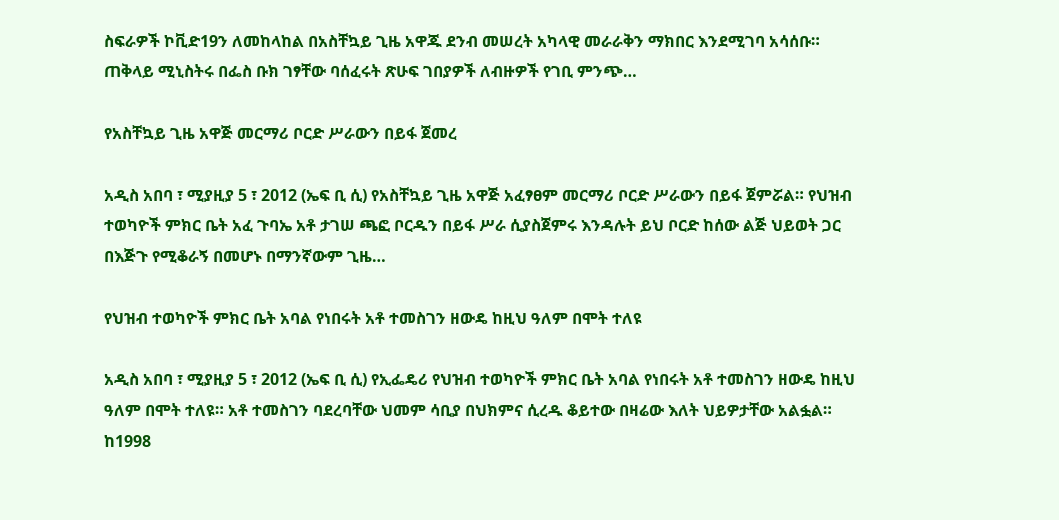ስፍራዎች ኮቪድ19ን ለመከላከል በአስቸኳይ ጊዜ አዋጁ ደንብ መሠረት አካላዊ መራራቅን ማክበር እንደሚገባ አሳሰቡ። ጠቅላይ ሚኒስትሩ በፌስ ቡክ ገፃቸው ባሰፈሩት ጽሁፍ ገበያዎች ለብዙዎች የገቢ ምንጭ…

የአስቸኳይ ጊዜ አዋጅ መርማሪ ቦርድ ሥራውን በይፋ ጀመረ

አዲስ አበባ ፣ ሚያዚያ 5 ፣ 2012 (ኤፍ ቢ ሲ) የአስቸኳይ ጊዜ አዋጅ አፈፃፀም መርማሪ ቦርድ ሥራውን በይፋ ጀምሯል። የህዝብ ተወካዮች ምክር ቤት አፈ ጉባኤ አቶ ታገሠ ጫፎ ቦርዱን በይፋ ሥራ ሲያስጀምሩ እንዳሉት ይህ ቦርድ ከሰው ልጅ ህይወት ጋር በእጅጉ የሚቆራኝ በመሆኑ በማንኛውም ጊዜ…

የህዝብ ተወካዮች ምክር ቤት አባል የነበሩት አቶ ተመስገን ዘውዴ ከዚህ ዓለም በሞት ተለዩ

አዲስ አበባ ፣ ሚያዚያ 5 ፣ 2012 (ኤፍ ቢ ሲ) የኢፌዴሪ የህዝብ ተወካዮች ምክር ቤት አባል የነበሩት አቶ ተመስገን ዘውዴ ከዚህ ዓለም በሞት ተለዩ። አቶ ተመስገን ባደረባቸው ህመም ሳቢያ በህክምና ሲረዱ ቆይተው በዛሬው እለት ህይዎታቸው አልፏል። ከ1998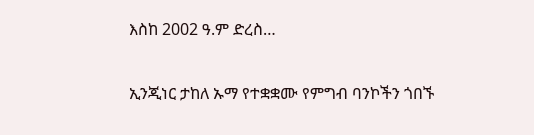እስከ 2002 ዓ.ም ድረስ…

ኢንጂነር ታከለ ኡማ የተቋቋሙ የምግብ ባንኮችን ጎበኙ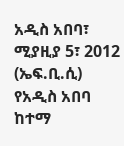አዲስ አበባ፣ ሚያዚያ 5፣ 2012 (ኤፍ.ቢ.ሲ) የአዲስ አበባ ከተማ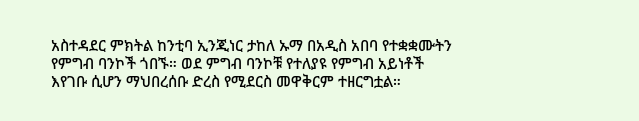አስተዳደር ምክትል ከንቲባ ኢንጂነር ታከለ ኡማ በአዲስ አበባ የተቋቋሙትን የምግብ ባንኮች ጎበኙ። ወደ ምግብ ባንኮቹ የተለያዩ የምግብ አይነቶች እየገቡ ሲሆን ማህበረሰቡ ድረስ የሚደርስ መዋቅርም ተዘርግቷል።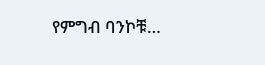የምግብ ባንኮቹ…